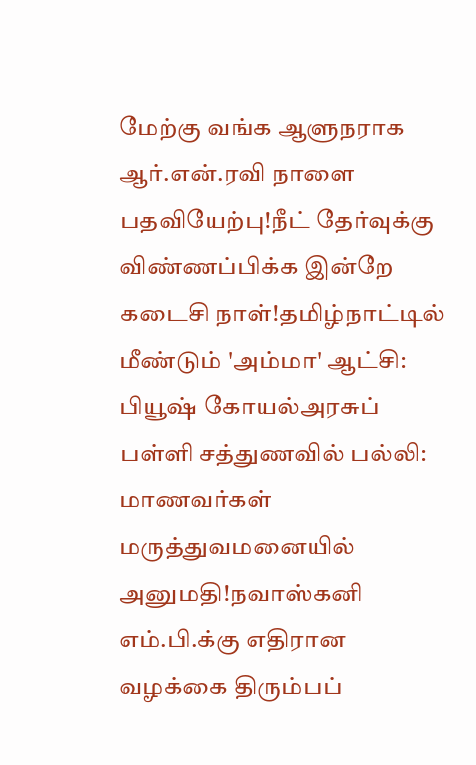மேற்கு வங்க ஆளுநராக ஆர்.என்.ரவி நாளை பதவியேற்பு!நீட் தேர்வுக்கு விண்ணப்பிக்க இன்றே கடைசி நாள்!தமிழ்நாட்டில் மீண்டும் 'அம்மா' ஆட்சி: பியூஷ் கோயல்அரசுப் பள்ளி சத்துணவில் பல்லி: மாணவர்கள் மருத்துவமனையில் அனுமதி!நவாஸ்கனி எம்.பி.க்கு எதிரான வழக்கை திரும்பப்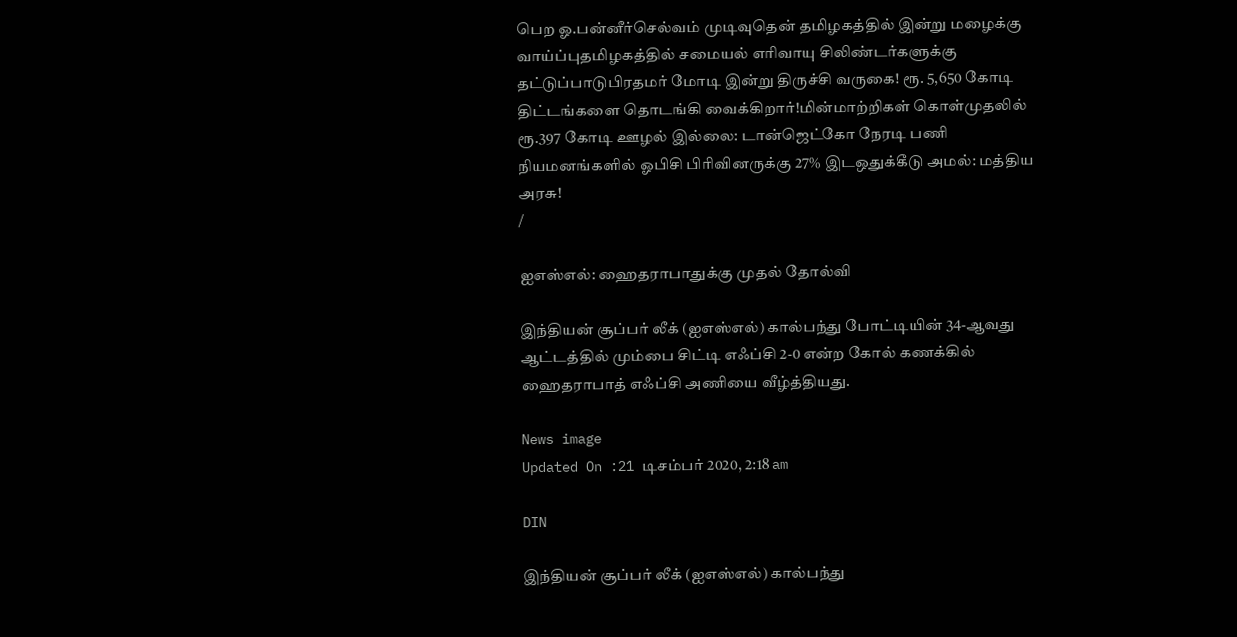பெற ஓ.பன்னீர்செல்வம் முடிவுதென் தமிழகத்தில் இன்று மழைக்கு வாய்ப்புதமிழகத்தில் சமையல் எரிவாயு சிலிண்டர்களுக்கு தட்டுப்பாடுபிரதமர் மோடி இன்று திருச்சி வருகை! ரூ. 5,650 கோடி திட்டங்களை தொடங்கி வைக்கிறார்!மின்மாற்றிகள் கொள்முதலில் ரூ.397 கோடி ஊழல் இல்லை: டான்ஜெட்கோ நேரடி பணி நியமனங்களில் ஓபிசி பிரிவினருக்கு 27% இடஒதுக்கீடு அமல்: மத்திய அரசு!
/

ஐஎஸ்எல்: ஹைதராபாதுக்கு முதல் தோல்வி

இந்தியன் சூப்பர் லீக் (ஐஎஸ்எல்) கால்பந்து போட்டியின் 34-ஆவது ஆட்டத்தில் மும்பை சிட்டி எஃப்சி 2-0 என்ற கோல் கணக்கில் ஹைதராபாத் எஃப்சி அணியை வீழ்த்தியது.

News image
Updated On :21 டிசம்பர் 2020, 2:18 am

DIN

இந்தியன் சூப்பர் லீக் (ஐஎஸ்எல்) கால்பந்து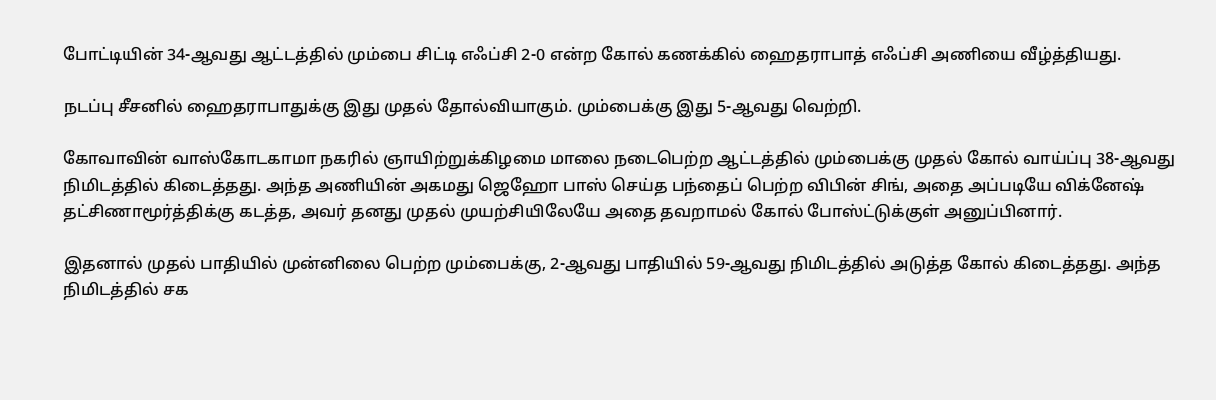போட்டியின் 34-ஆவது ஆட்டத்தில் மும்பை சிட்டி எஃப்சி 2-0 என்ற கோல் கணக்கில் ஹைதராபாத் எஃப்சி அணியை வீழ்த்தியது.

நடப்பு சீசனில் ஹைதராபாதுக்கு இது முதல் தோல்வியாகும். மும்பைக்கு இது 5-ஆவது வெற்றி.

கோவாவின் வாஸ்கோடகாமா நகரில் ஞாயிற்றுக்கிழமை மாலை நடைபெற்ற ஆட்டத்தில் மும்பைக்கு முதல் கோல் வாய்ப்பு 38-ஆவது நிமிடத்தில் கிடைத்தது. அந்த அணியின் அகமது ஜெஹோ பாஸ் செய்த பந்தைப் பெற்ற விபின் சிங், அதை அப்படியே விக்னேஷ் தட்சிணாமூர்த்திக்கு கடத்த, அவர் தனது முதல் முயற்சியிலேயே அதை தவறாமல் கோல் போஸ்ட்டுக்குள் அனுப்பினார்.

இதனால் முதல் பாதியில் முன்னிலை பெற்ற மும்பைக்கு, 2-ஆவது பாதியில் 59-ஆவது நிமிடத்தில் அடுத்த கோல் கிடைத்தது. அந்த நிமிடத்தில் சக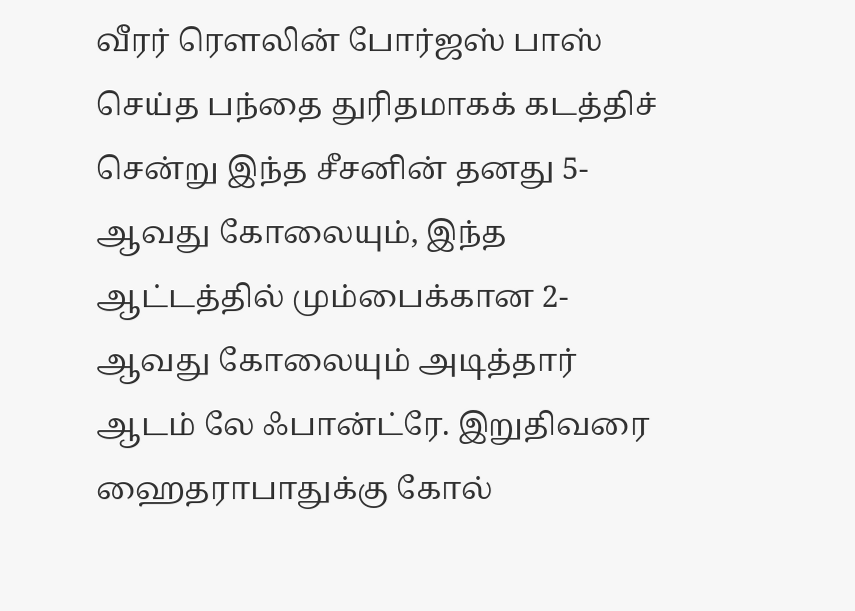வீரர் ரௌலின் போர்ஜஸ் பாஸ் செய்த பந்தை துரிதமாகக் கடத்திச் சென்று இந்த சீசனின் தனது 5-ஆவது கோலையும், இந்த ஆட்டத்தில் மும்பைக்கான 2-ஆவது கோலையும் அடித்தார் ஆடம் லே ஃபான்ட்ரே. இறுதிவரை ஹைதராபாதுக்கு கோல்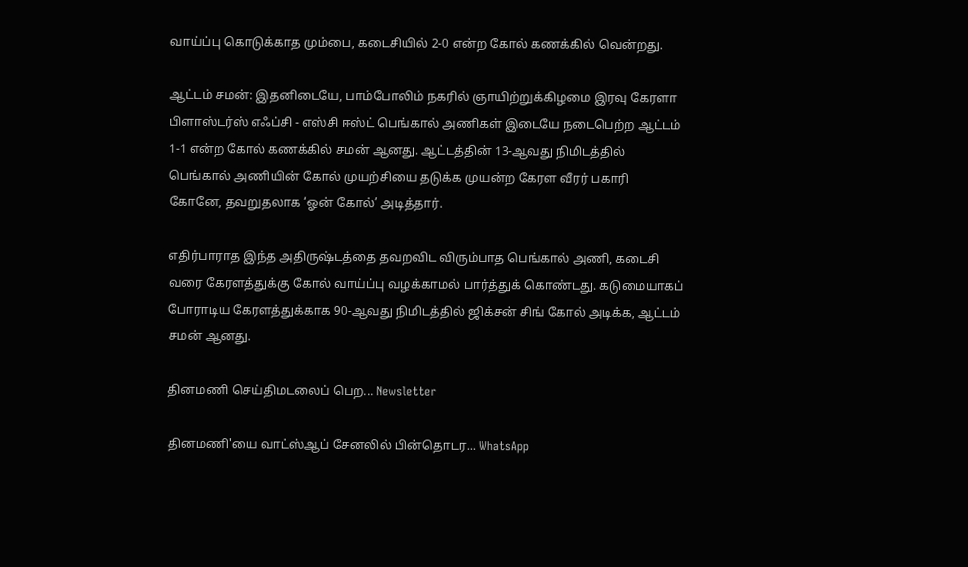வாய்ப்பு கொடுக்காத மும்பை, கடைசியில் 2-0 என்ற கோல் கணக்கில் வென்றது.

ஆட்டம் சமன்: இதனிடையே, பாம்போலிம் நகரில் ஞாயிற்றுக்கிழமை இரவு கேரளா பிளாஸ்டர்ஸ் எஃப்சி - எஸ்சி ஈஸ்ட் பெங்கால் அணிகள் இடையே நடைபெற்ற ஆட்டம் 1-1 என்ற கோல் கணக்கில் சமன் ஆனது. ஆட்டத்தின் 13-ஆவது நிமிடத்தில் பெங்கால் அணியின் கோல் முயற்சியை தடுக்க முயன்ற கேரள வீரர் பகாரி கோனே, தவறுதலாக ‘ஓன் கோல்’ அடித்தார்.

எதிர்பாராத இந்த அதிருஷ்டத்தை தவறவிட விரும்பாத பெங்கால் அணி, கடைசி வரை கேரளத்துக்கு கோல் வாய்ப்பு வழக்காமல் பார்த்துக் கொண்டது. கடுமையாகப் போராடிய கேரளத்துக்காக 90-ஆவது நிமிடத்தில் ஜிக்சன் சிங் கோல் அடிக்க, ஆட்டம் சமன் ஆனது.

தினமணி செய்திமடலைப் பெற... Newsletter

தினமணி'யை வாட்ஸ்ஆப் சேனலில் பின்தொடர... WhatsApp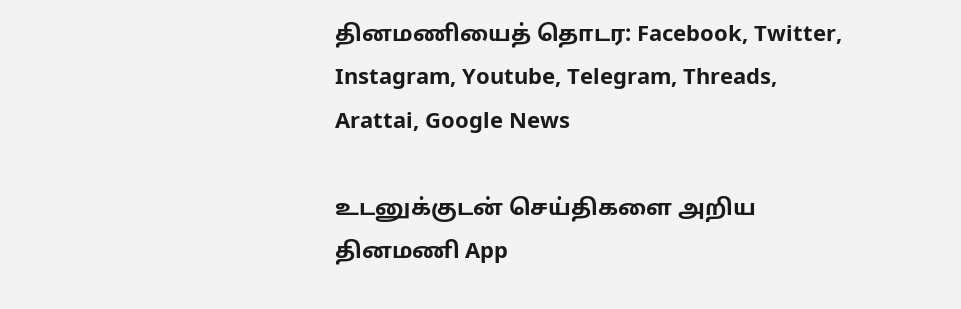தினமணியைத் தொடர: Facebook, Twitter, Instagram, Youtube, Telegram, Threads, Arattai, Google News

உடனுக்குடன் செய்திகளை அறிய தினமணி App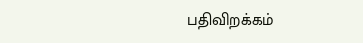பதிவிறக்கம்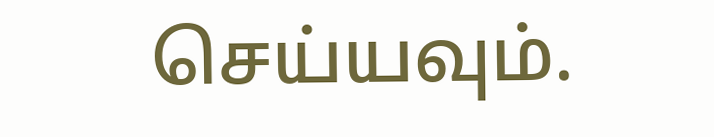செய்யவும்.